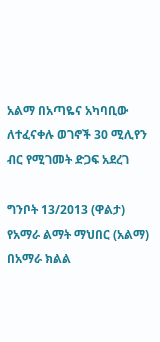አልማ በአጣዬና አካባቢው ለተፈናቀሉ ወገኖች 30 ሚሊየን ብር የሚገመት ድጋፍ አደረገ

ግንቦት 13/2013 (ዋልታ) የአማራ ልማት ማህበር (አልማ) በአማራ ክልል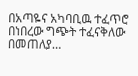በአጣዬና አካባቢዉ ተፈጥሮ በነበረው ግጭት ተፈናቅለው በመጠለያ…